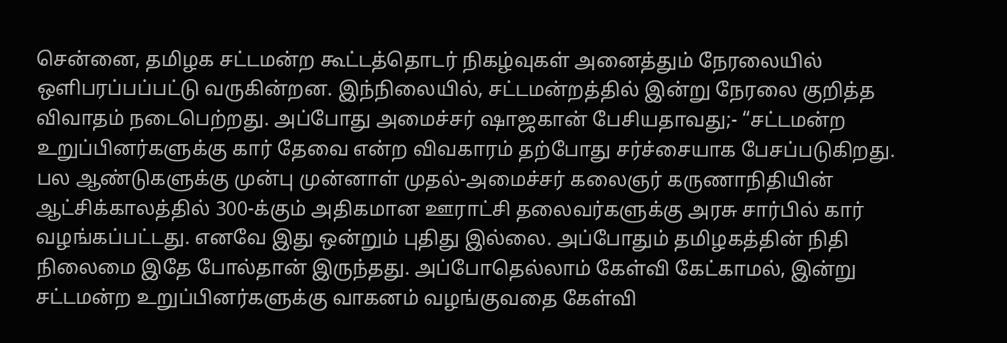சென்னை, தமிழக சட்டமன்ற கூட்டத்தொடர் நிகழ்வுகள் அனைத்தும் நேரலையில் ஒளிபரப்பப்பட்டு வருகின்றன. இந்நிலையில், சட்டமன்றத்தில் இன்று நேரலை குறித்த விவாதம் நடைபெற்றது. அப்போது அமைச்சர் ஷாஜகான் பேசியதாவது;- “சட்டமன்ற உறுப்பினர்களுக்கு கார் தேவை என்ற விவகாரம் தற்போது சர்ச்சையாக பேசப்படுகிறது. பல ஆண்டுகளுக்கு முன்பு முன்னாள் முதல்-அமைச்சர் கலைஞர் கருணாநிதியின் ஆட்சிக்காலத்தில் 300-க்கும் அதிகமான ஊராட்சி தலைவர்களுக்கு அரசு சார்பில் கார் வழங்கப்பட்டது. எனவே இது ஒன்றும் புதிது இல்லை. அப்போதும் தமிழகத்தின் நிதி நிலைமை இதே போல்தான் இருந்தது. அப்போதெல்லாம் கேள்வி கேட்காமல், இன்று சட்டமன்ற உறுப்பினர்களுக்கு வாகனம் வழங்குவதை கேள்வி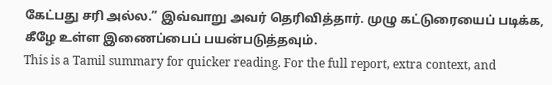கேட்பது சரி அல்ல.” இவ்வாறு அவர் தெரிவித்தார். முழு கட்டுரையைப் படிக்க, கீழே உள்ள இணைப்பைப் பயன்படுத்தவும்.
This is a Tamil summary for quicker reading. For the full report, extra context, and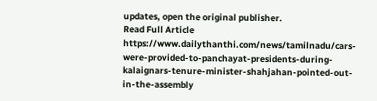updates, open the original publisher.
Read Full Article
https://www.dailythanthi.com/news/tamilnadu/cars-were-provided-to-panchayat-presidents-during-kalaignars-tenure-minister-shahjahan-pointed-out-in-the-assembly